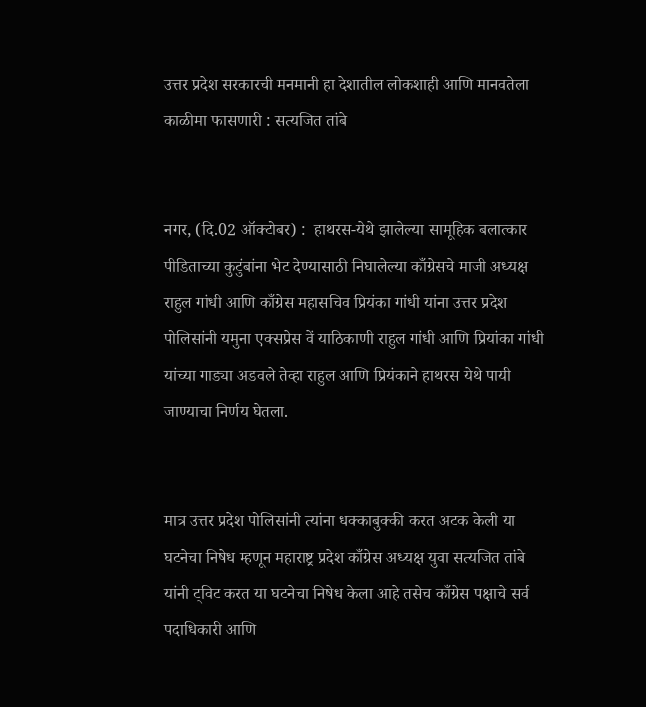उत्तर प्रदेश सरकारची मनमानी हा देशातील लोकशाही आणि मानवतेला काळीमा फासणारी : सत्यजित तांबे


नगर, (दि.02 ऑक्टोबर) :  हाथरस-येथे झालेल्या सामूहिक बलात्कार पीडिताच्या कुटुंबांना भेट देण्यासाठी निघालेल्या काँग्रेसचे माजी अध्यक्ष राहुल गांधी आणि काँग्रेस महासचिव प्रियंका गांधी यांना उत्तर प्रदेश पोलिसांनी यमुना एक्सप्रेस वें याठिकाणी राहुल गांधी आणि प्रियांका गांधी यांच्या गाड्या अडवले तेव्हा राहुल आणि प्रियंकाने हाथरस येथे पायी जाण्याचा निर्णय घेतला.


मात्र उत्तर प्रदेश पोलिसांनी त्यांना धक्काबुक्की करत अटक केली या घटनेचा निषेध म्हणून महाराष्ट्र प्रदेश काँग्रेस अध्यक्ष युवा सत्यजित तांबे यांनी ट्विट करत या घटनेचा निषेध केला आहे तसेच काँग्रेस पक्षाचे सर्व पदाधिकारी आणि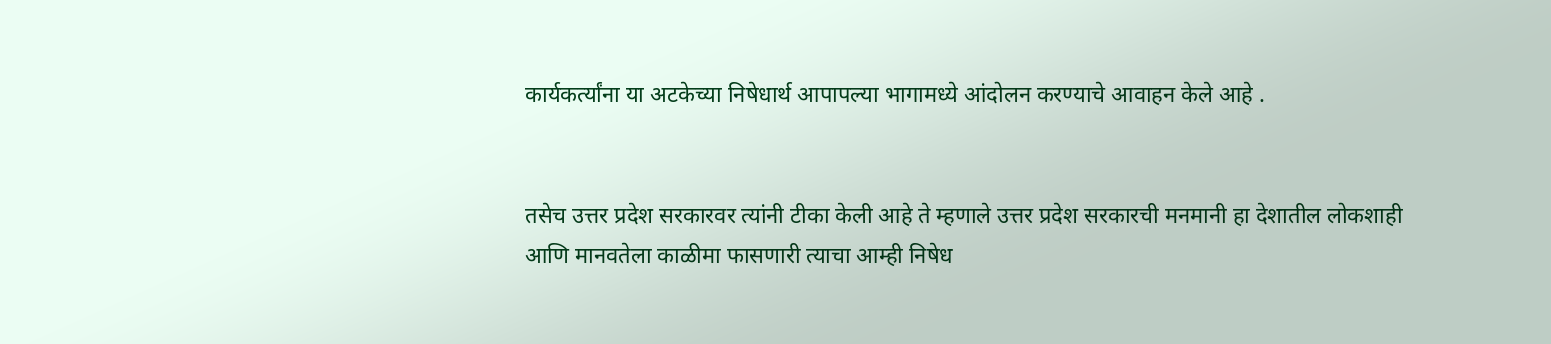कार्यकर्त्यांना या अटकेच्या निषेधार्थ आपापल्या भागामध्ये आंदोलन करण्याचे आवाहन केले आहे .


तसेच उत्तर प्रदेश सरकारवर त्यांनी टीका केली आहे ते म्हणाले उत्तर प्रदेश सरकारची मनमानी हा देशातील लोकशाही आणि मानवतेला काळीमा फासणारी त्याचा आम्ही निषेध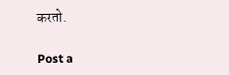करतो.

Post a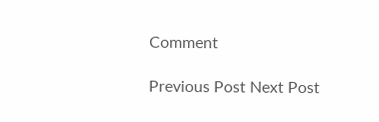Comment

Previous Post Next Post